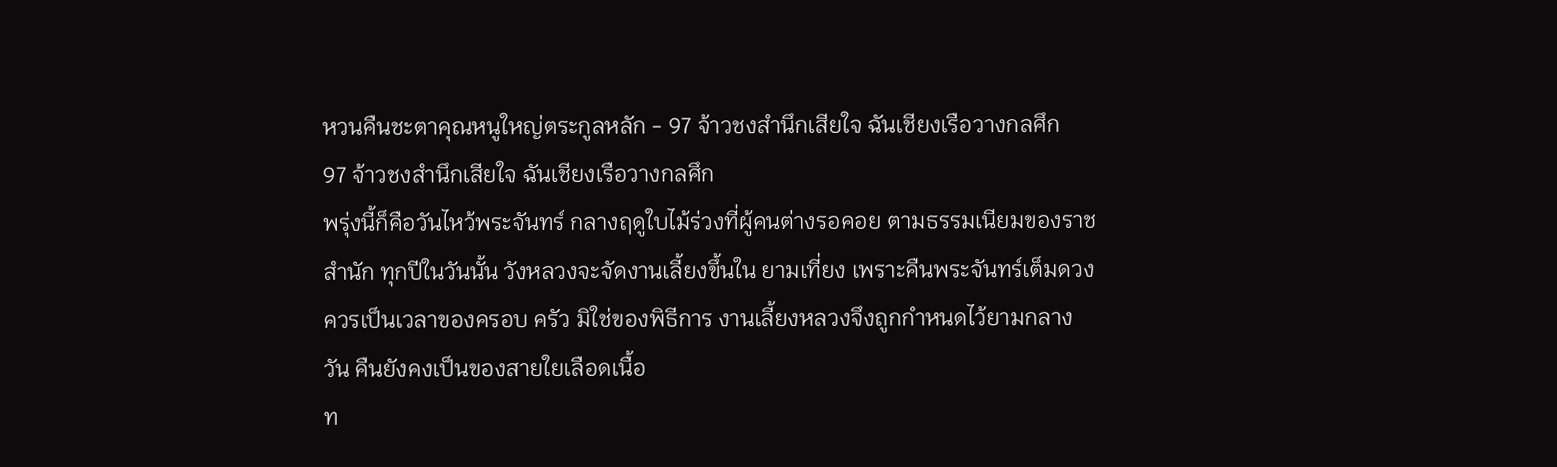หวนคืนชะตาคุณหนูใหญ่ตระกูลหลัก - 97 จ้าวชงสํานึกเสียใจ ฉันเชียงเรือวางกลศึก
97 จ้าวชงสํานึกเสียใจ ฉันเชียงเรือวางกลศึก
พรุ่งนี้ก็คือวันไหว้พระจันทร์ กลางฤดูใบไม้ร่วงที่ผู้คนต่างรอคอย ตามธรรมเนียมของราชสํานัก ทุกปีในวันนั้น วังหลวงจะจัดงานเลี้ยงขึ้นใน ยามเที่ยง เพราะคืนพระจันทร์เต็มดวงควรเป็นเวลาของครอบ ครัว มิใช่ของพิธีการ งานเลี้ยงหลวงจึงถูกกําหนดไว้ยามกลางวัน คืนยังคงเป็นของสายใยเลือดเนื้อ
ท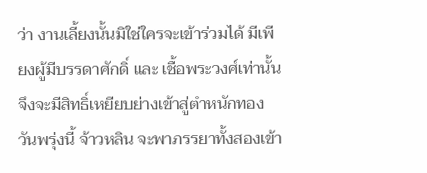ว่า งานเลี้ยงนั้นมิใช่ใครจะเข้าร่วมได้ มีเพียงผู้มีบรรดาศักดิ์ และ เชื้อพระวงศ์เท่านั้น จึงจะมีสิทธิ์เหยียบย่างเข้าสู่ตําหนักทอง วันพรุ่งนี้ จ้าวหลิน จะพาภรรยาทั้งสองเข้า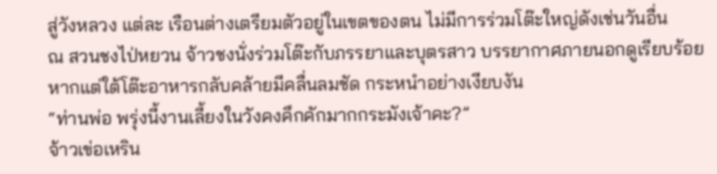สู่วังหลวง แต่ละ เรือนต่างเตรียมตัวอยู่ในเขตของตน ไม่มีการร่วมโต๊ะใหญ่ดังเช่นวันอื่น
ณ สวนชงไป่หยวน จ้าวชงนั่งร่วมโต๊ะกับภรรยาและบุตรสาว บรรยากาศภายนอกดูเรียบร้อย หากแต่ใต้โต๊ะอาหารกลับคล้ายมีคลื่นลมชัด กระหนําอย่างเงียบงัน
“ท่านพ่อ พรุ่งนี้งานเลี้ยงในวังคงคึกคักมากกระมังเจ้าคะ?”
จ้าวเข่อเหริน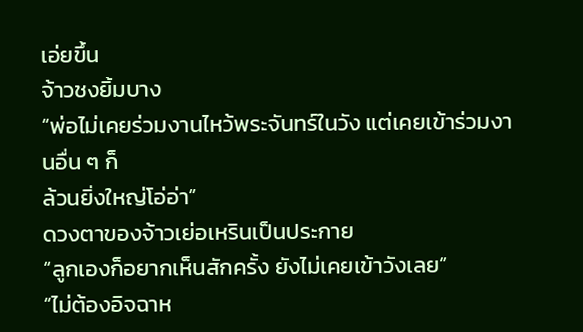เอ่ยขึ้น
จ้าวชงยิ้มบาง
“พ่อไม่เคยร่วมงานไหว้พระจันทร์ในวัง แต่เคยเข้าร่วมงานอื่น ๆ ก็
ล้วนยิ่งใหญ่โอ่อ่า”
ดวงตาของจ้าวเย่อเหรินเป็นประกาย
“ลูกเองก็อยากเห็นสักครั้ง ยังไม่เคยเข้าวังเลย”
“ไม่ต้องอิจฉาห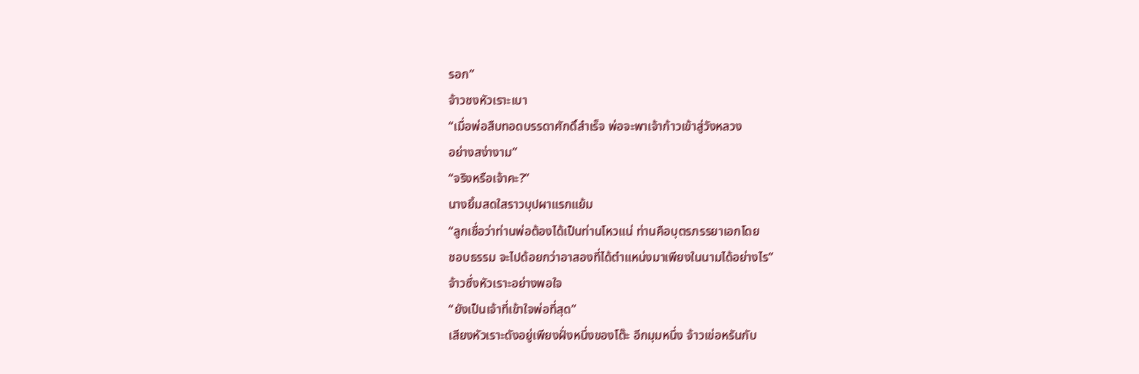รอก”
จ้าวชงหัวเราะเบา
“เมื่อพ่อสืบทอดบรรดาศักดิ์สําเร็จ พ่อจะพาเจ้าก้าวเข้าสู่วังหลวง
อย่างสง่างาม”
“จริงหรือเจ้าคะ?”
นางยิ้มสดใสราวบุปผาแรกแย้ม
“ลูกเชื่อว่าท่านพ่อต้องได้เป็นท่านโหวแน่ ท่านคือบุตรภรรยาเอกโดย
ชอบธรรม จะไปด้อยกว่าอาสองที่ได้ตําแหน่งมาเพียงในนามได้อย่างไร”
จ้าวซึ่งหัวเราะอย่างพอใจ
“ยังเป็นเจ้าที่เข้าใจพ่อที่สุด”
เสียงหัวเราะดังอยู่เพียงฝั่งหนึ่งของโต๊ะ อีกมุมหนึ่ง จ้าวเข่อหรันกับ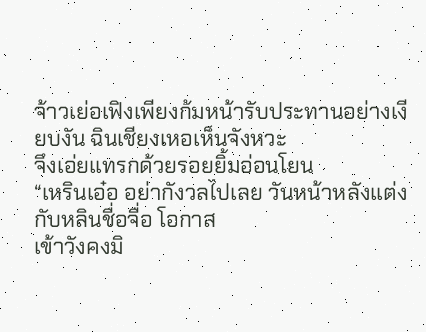จ้าวเย่อเฟิงเพียงก้มหน้ารับประทานอย่างเงียบงัน ฉินเชียงเหอเห็นจังหวะ
จึงเอ่ยแทรกด้วยรอยยิ้มอ่อนโยน
“เหรินเอ๋อ อย่ากังวลไปเลย วันหน้าหลังแต่งกับหลินชื่อจื่อ โอกาส
เข้าวังคงมิ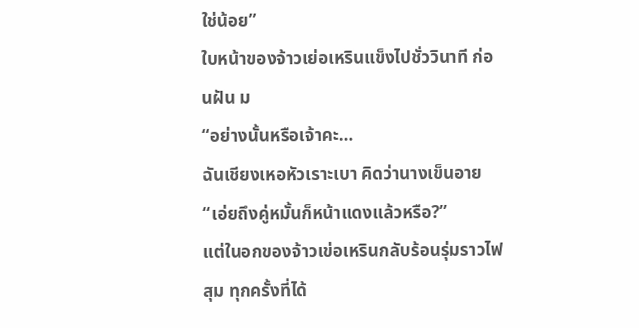ใช่น้อย”
ใบหน้าของจ้าวเย่อเหรินแข็งไปชั่ววินาที ก่อนฝัน ม
“อย่างนั้นหรือเจ้าคะ…
ฉันเชียงเหอหัวเราะเบา คิดว่านางเข็นอาย
“เอ่ยถึงคู่หมั้นก็หน้าแดงแล้วหรือ?”
แต่ในอกของจ้าวเข่อเหรินกลับร้อนรุ่มราวไฟสุม ทุกครั้งที่ได้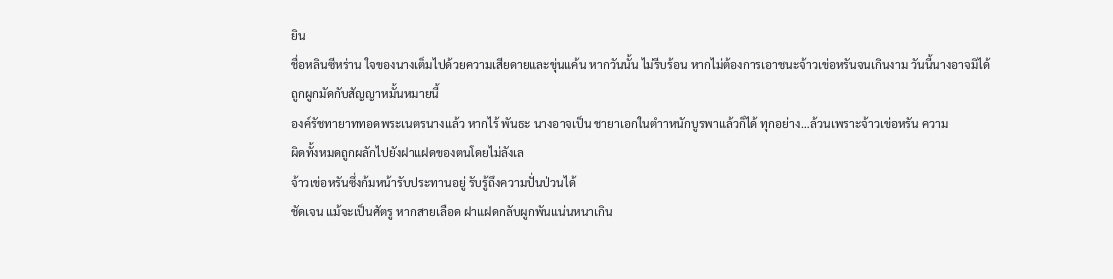ยิน
ชื่อหลินซีหร่าน ใจของนางเต็มไปด้วยความเสียดายและขุ่นแค้น หากวันนั้น ไม่รีบร้อน หากไม่ต้องการเอาชนะจ้าวเข่อหรันจนเกินงาม วันนี้นางอาจมิได้
ถูกผูกมัดกับสัญญาหมั้นหมายนี้
องค์รัชทายาททอดพระเนตรนางแล้ว หากไร้ พันธะ นางอาจเป็น ชายาเอกในตําาหนักบูรพาแล้วก็ได้ ทุกอย่าง…ล้วนเพราะจ้าวเข่อหรัน ความ
ผิดทั้งหมดถูกผลักไปยังฝาแฝดของตนโดยไม่ลังเล
จ้าวเข่อหรันซึ่งก้มหน้ารับประทานอยู่ รับรู้ถึงความปั่นป่วนได้
ชัดเจน แม้จะเป็นศัตรู หากสายเลือด ฝาแฝดกลับผูกพันแน่นหนาเกิน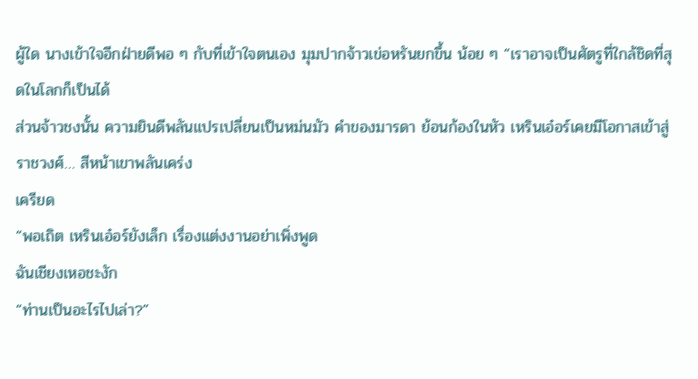ผู้ใด นางเข้าใจอีกฝ่ายดีพอ ๆ กับที่เข้าใจตนเอง มุมปากจ้าวเข่อหรันยกขึ้น น้อย ๆ “เราอาจเป็นศัตรูที่ใกล้ชิดที่สุดในโลกก็เป็นได้
ส่วนจ้าวชงนั้น ความยินดีพลันแปรเปลี่ยนเป็นหม่นมัว คําของมารดา ย้อนก้องในหัว เหรินเอ๋อร์เคยมีโอกาสเข้าสู่ราชวงศ์… สีหน้าเขาพลันเคร่ง
เครียด
“พอเถิต เหรินเอ๋อร์ยังเล็ก เรื่องแต่งงานอย่าเพิ่งพูด
ฉันเชียงเหอชะงัก
“ท่านเป็นอะไรไปเล่า?”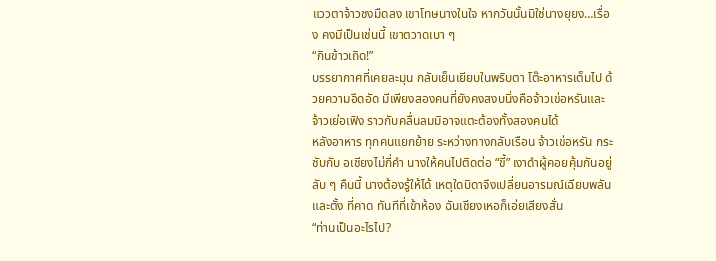แววตาจ้าวชงมืดลง เขาโทษนางในใจ หากวันนั้นมิใช่นางยุยง…เรื่อง คงมีเป็นเช่นนี้ เขาตวาดเบา ๆ
“กินข้าวเถิด!”
บรรยากาศที่เคยละมุน กลับเย็นเยียบในพริบตา โต๊ะอาหารเต็มไป ด้วยความอึดอัด มีเพียงสองคนที่ยังคงสงบนิ่งคือจ้าวเข่อหรันและ จ้าวเย่อเฟิง ราวกับคลื่นลมมิอาจแตะต้องทั้งสองคนได้
หลังอาหาร ทุกคนแยกย้าย ระหว่างทางกลับเรือน จ้าวเข่อหรัน กระชับกับ อเชียงไม่กี่คํา นางให้คนไปติดต่อ “ขี้” เงาดําผู้คอยคุ้มกันอยู่ ลับ ๆ คืนนี้ นางต้องรู้ให้ได้ เหตุใดบิดาจึงเปลี่ยนอารมณ์เฉียบพลัน และตั้ง ที่คาด ทันทีที่เข้าห้อง ฉันเชียงเหอก็เอ่ยเสียงสั่น
“ท่านเป็นอะไรไป?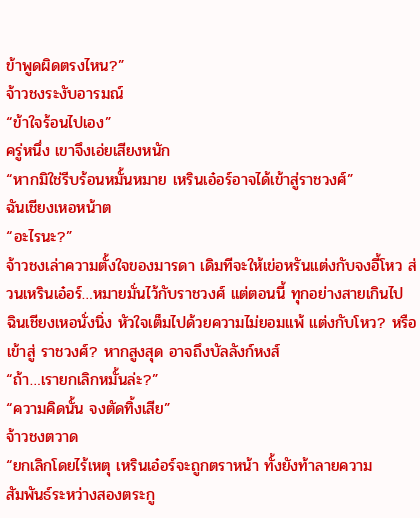ข้าพูดผิดตรงไหน?”
จ้าวชงระงับอารมณ์
“ข้าใจร้อนไปเอง”
ครู่หนึ่ง เขาจึงเอ่ยเสียงหนัก
“หากมิใช่รีบร้อนหมั้นหมาย เหรินเอ๋อร์อาจได้เข้าสู่ราชวงศ์”
ฉันเชียงเหอหน้าต
“อะไรนะ?”
จ้าวชงเล่าความตั้งใจของมารดา เดิมทีจะให้เข่อหรันแต่งกับจงอี้โหว ส่วนเหรินเอ๋อร์…หมายมั่นไว้กับราชวงศ์ แต่ตอนนี้ ทุกอย่างสายเกินไป ฉินเชียงเหอนั่งนิ่ง หัวใจเต็มไปด้วยความไม่ยอมแพ้ แต่งกับโหว? หรือเข้าสู่ ราชวงศ์? หากสูงสุด อาจถึงบัลลังก์หงส์
“ถ้า…เรายกเลิกหมั้นล่ะ?”
“ความคิดนั้น จงตัดทิ้งเสีย”
จ้าวชงตวาด
“ยกเลิกโดยไร้เหตุ เหรินเอ๋อร์จะถูกตราหน้า ทั้งยังท้าลายความ
สัมพันธ์ระหว่างสองตระกู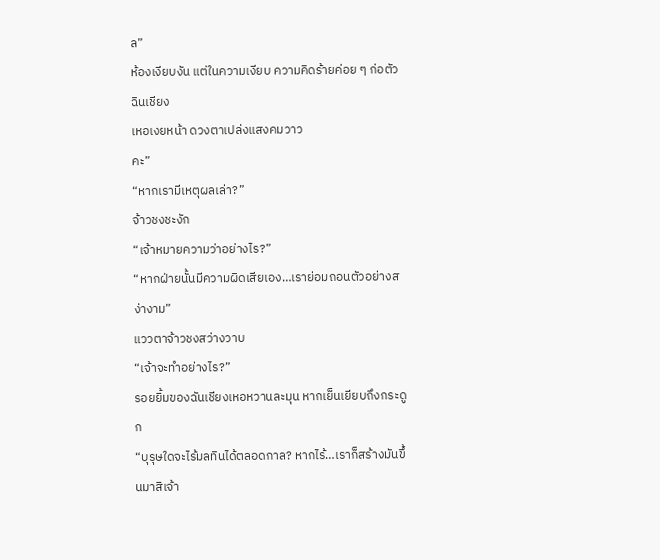ล”
ห้องเงียบงัน แต่ในความเงียบ ความคิดร้ายค่อย ๆ ก่อตัว ฉินเชียง
เหอเงยหน้า ดวงตาเปล่งแสงคมวาว
คะ”
“หากเรามีเหตุผลเล่า?”
จ้าวชงชะงัก
“เจ้าหมายความว่าอย่างไร?”
“หากฝ่ายนั้นมีความผิดเสียเอง…เราย่อมถอนตัวอย่างสง่างาม”
แววตาจ้าวชงสว่างวาบ
“เจ้าจะทําอย่างไร?”
รอยยิ้มของฉันเชียงเหอหวานละมุน หากเย็นเยียบถึงกระดูก
“บุรุษใดจะไร้มลทินได้ตลอดกาล? หากไร้…เราก็สร้างมันขึ้นมาสิเจ้า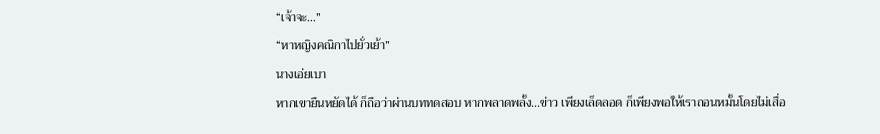“เจ้าจะ…”
“หาหญิงคณิกาไปยั่วเย้า”
นางเอ่ยเบา
หากเขายืนหยัดได้ ก็ถือว่าผ่านบททดสอบ หากพลาดพลั้ง…ข่าว เพียงเล็ดลอด ก็เพียงพอให้เราถอนหมั้นโดยไม่เสื่อ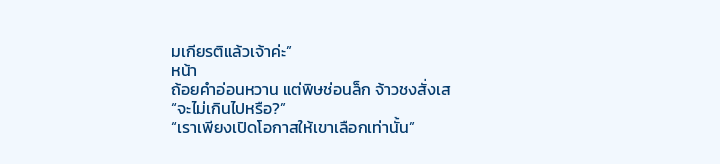มเกียรติแล้วเจ้าค่ะ”
หน้า
ถ้อยคําอ่อนหวาน แต่พิษช่อนล็ก จ้าวชงสั่งเส
“จะไม่เกินไปหรือ?”
“เราเพียงเปิดโอกาสให้เขาเลือกเท่านั้น”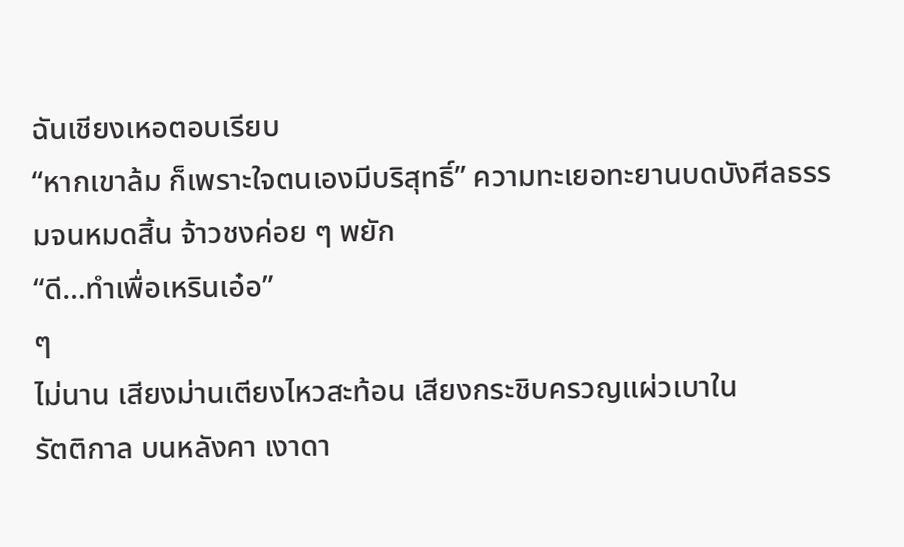ฉันเชียงเหอตอบเรียบ
“หากเขาล้ม ก็เพราะใจตนเองมีบริสุทธิ์” ความทะเยอทะยานบดบังศีลธรรมจนหมดสิ้น จ้าวชงค่อย ๆ พยัก
“ดี…ทําเพื่อเหรินเอ๋อ”
ๆ
ไม่นาน เสียงม่านเตียงไหวสะท้อน เสียงกระชิบครวญแผ่วเบาใน
รัตติกาล บนหลังคา เงาดา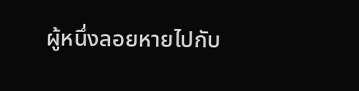ผู้หนึ่งลอยหายไปกับ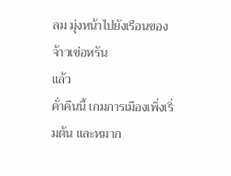ลม มุ่งหน้าไปยังเรือนของ
จ้าวเข่อหรัน
แล้ว
คั่าคืนนี้ เกมการเมืองเพิ่งเริ่มต้น และหมาก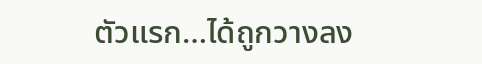ตัวแรก…ได้ถูกวางลง